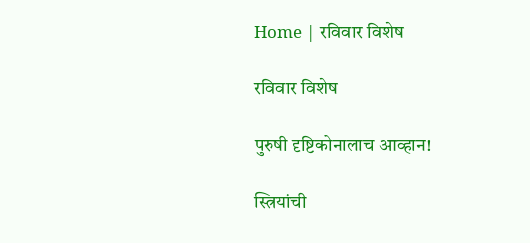Home | रविवार विशेष

रविवार विशेष

पुरुषी दृष्टिकोनालाच आव्हान!

स्त्रियांची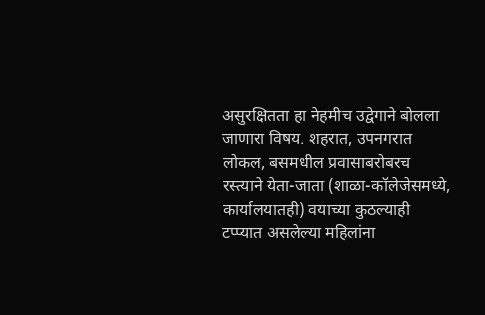असुरक्षितता हा नेहमीच उद्वेगाने बोलला जाणारा विषय. शहरात, उपनगरात लोकल, बसमधील प्रवासाबरोबरच रस्त्याने येता-जाता (शाळा-कॉलेजेसमध्ये, कार्यालयातही) वयाच्या कुठल्याही टप्प्यात असलेल्या महिलांना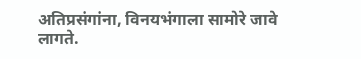अतिप्रसंगांना, विनयभंगाला सामोरे जावे लागते.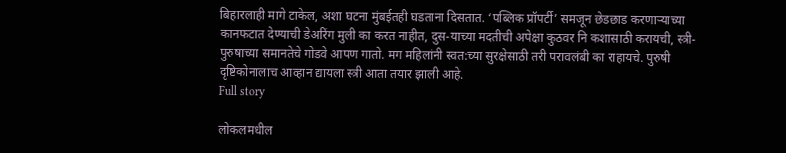बिहारलाही मागे टाकेल, अशा घटना मुंबईतही घडताना दिसतात. ‘पब्लिक प्रॉपर्टी’ समजून छेडछाड करणाऱ्याच्या कानफटात देण्याची डेअरिंग मुली का करत नाहीत, दुस-याच्या मदतीची अपेक्षा कुठवर नि कशासाठी करायची, स्त्री-पुरुषाच्या समानतेचे गोडवे आपण गातो. मग महिलांनी स्वत:च्या सुरक्षेसाठी तरी परावलंबी का राहायचे. पुरुषी दृष्टिकोनालाच आव्हान द्यायला स्त्री आता तयार झाली आहे.
Full story

लोकलमधील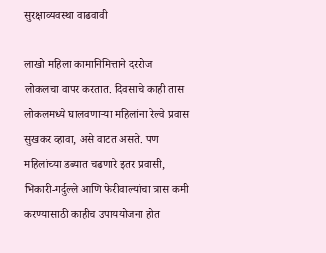सुरक्षाव्यवस्था वाढवावी

लाखो महिला कामानिमित्ताने दररोज लोकलचा वापर करतात. दिवसाचे काही तास लोकलमध्ये घालवणाऱ्या महिलांना रेल्वे प्रवास सुखकर व्हावा, असे वाटत असते. पण महिलांच्या डब्यात चढणारे इतर प्रवासी, भिकारी-गर्दुल्ले आणि फेरीवाल्यांचा त्रास कमी करण्यासाठी काहीच उपाययोजना होत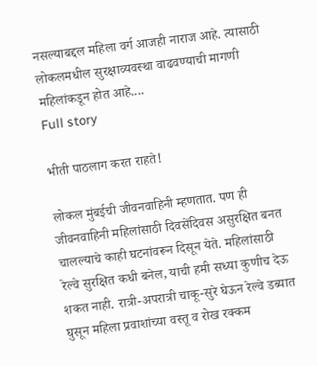नसल्याबद्दल महिला वर्ग आजही नाराज आहे. त्यासाठी लोकलमधील सुरक्षाव्यवस्था वाढवण्याची मागणी महिलांकडून होत आहे....
Full story

भीती पाठलाग करत राहते!

लोकल मुंबईची जीवनवाहिनी म्हणतात. पण ही जीवनवाहिनी महिलांसाठी दिवसेंदिवस असुरक्षित बनत चालल्याचे काही घटनांवरून दिसून येते. महिलांसाठी रेल्वे सुरक्षित कधी बनेल, याची हमी सध्या कुणीच देऊ शकत नाही. रात्री-अपरात्री चाकू-सुरे घेऊन रेल्वे डब्यात घुसून महिला प्रवाशांच्या वस्तू व रोख रक्कम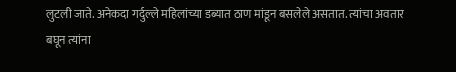लुटली जाते. अनेकदा गर्दुल्ले महिलांच्या डब्यात ठाण मांडून बसलेले असतात. त्यांचा अवतार बघून त्यांना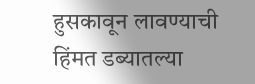हुसकावून लावण्याची हिंमत डब्यातल्या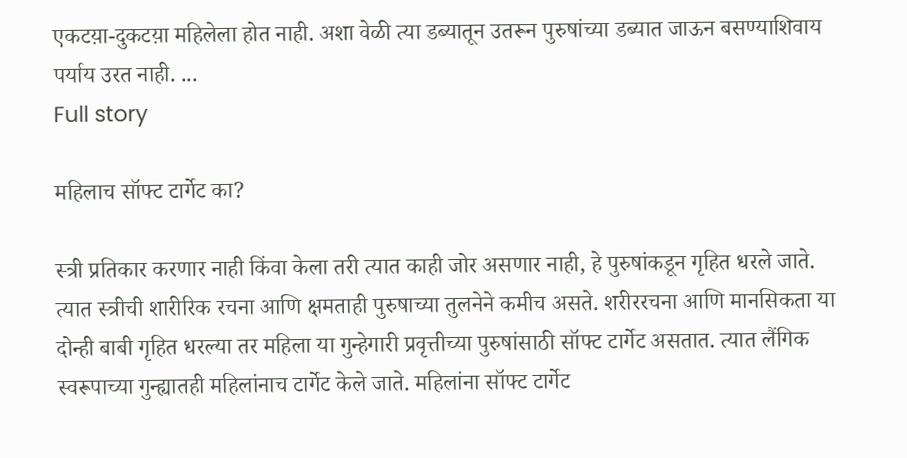एकटय़ा-दुकटय़ा महिलेला होत नाही. अशा वेळी त्या डब्यातून उतरून पुरुषांच्या डब्यात जाऊन बसण्याशिवाय पर्याय उरत नाही. ...
Full story

महिलाच सॉफ्ट टार्गेट का?

स्त्री प्रतिकार करणार नाही किंवा केला तरी त्यात काही जोर असणार नाही, हे पुरुषांकडून गृहित धरले जाते. त्यात स्त्रीची शारीरिक रचना आणि क्षमताही पुरुषाच्या तुलनेने कमीच असते. शरीररचना आणि मानसिकता या दोन्ही बाबी गृहित धरल्या तर महिला या गुन्हेगारी प्रवृत्तीच्या पुरुषांसाठी सॉफ्ट टार्गेट असतात. त्यात लैंगिक स्वरूपाच्या गुन्ह्यातही महिलांनाच टार्गेट केले जाते. महिलांना सॉफ्ट टार्गेट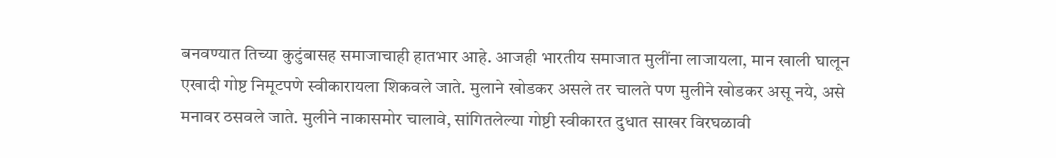बनवण्यात तिच्या कुटुंबासह समाजाचाही हातभार आहे. आजही भारतीय समाजात मुलींना लाजायला, मान खाली घालून एखादी गोष्ट निमूटपणे स्वीकारायला शिकवले जाते. मुलाने खोडकर असले तर चालते पण मुलीने खोडकर असू नये, असे मनावर ठसवले जाते. मुलीने नाकासमोर चालावे, सांगितलेल्या गोष्टी स्वीकारत दुधात साखर विरघळावी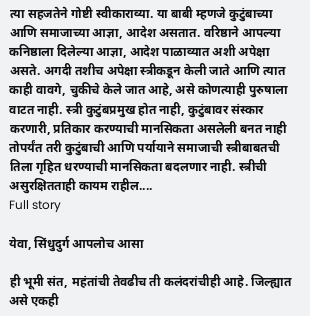त्या सहजतेने गोष्टी स्वीकाराव्या. या बाबी म्हणजे कुटुंबाच्या आणि समाजाच्या आज्ञा, आदेश असतात. वरिष्ठाने आपल्या कनिष्ठाला दिलेल्या आज्ञा, आदेश पाळाव्यात अशी अपेक्षा असते. अगदी तशीच अपेक्षा स्त्रीकडून केली जाते आणि त्यात काही वावगे, चुकीचे केले जात आहे, असे कोणत्याही पुरुषाला वाटत नाही. स्त्री कुटुंबप्रमुख होत नाही, कुटुंबावर संस्कार करणारी, प्रतिकार करण्याची मानसिकता असलेली बनत नाही तोपर्यंत तरी कुटुंबाची आणि पर्यायाने समाजाची स्त्रीबाबतची तिला गृहित धरण्याची मानसिकता बदलणार नाही. स्त्रीची असुरक्षितताही कायम राहील....
Full story

येवा, सिंधुदुर्ग आपलोच आसा

ही भूमी संत, महंतांची तेवढीच ती कलंदरांचीही आहे. जिल्ह्यात असे एकही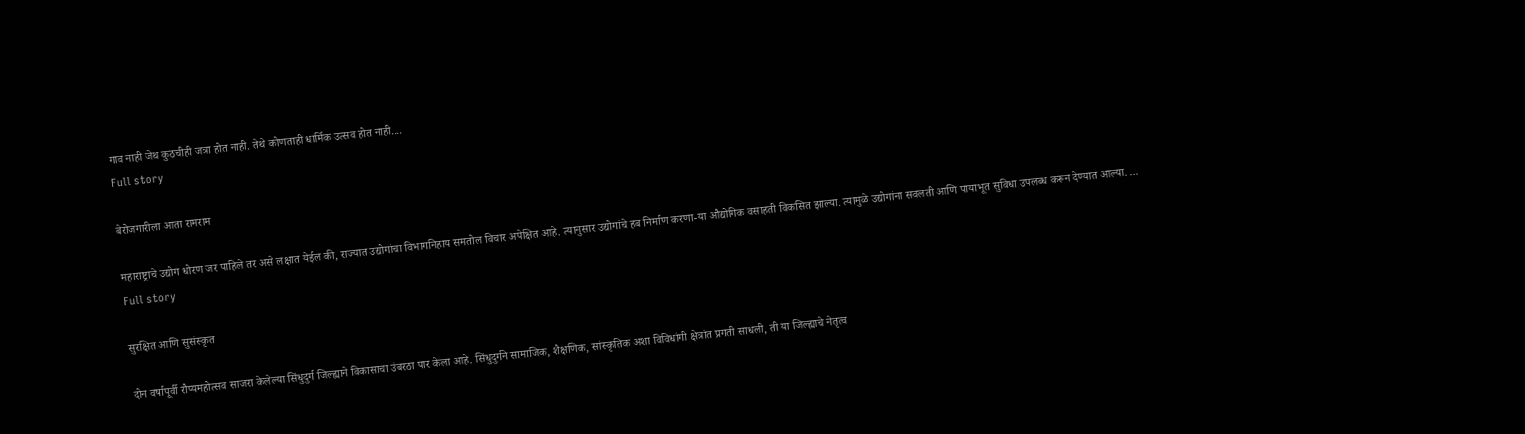गाव नाही जेथ कुठचीही जत्रा होत नाही. तेथे कोणताही धार्मिक उत्सव होत नाही....
Full story

बेरोजगारीला आता रामराम

महाराष्ट्राचे उद्योग धोरण जर पाहिले तर असे लक्षात येईल की, राज्यात उद्योगांचा विभागनिहाय समतोल विचार अपेक्षित आहे. त्यानुसार उद्योगांचे हब निर्माण करणा-या औद्योगिक वसाहती विकसित झाल्या. त्यामुळे उद्योगांना सवलती आणि पायाभूत सुविधा उपलब्ध करून देण्यात आल्या. ...
Full story

सुरक्षित आणि सुसंस्कृत

दोन वर्षापूर्वी रौप्यमहोत्सव साजरा केलेल्या सिंधुदुर्ग जिल्ह्याने विकासाचा उंबरठा पार केला आहे. सिंधुदुर्गने सामाजिक, शैक्षणिक, सांस्कृतिक अशा विविधांगी क्षेत्रांत प्रगती साधली, ती या जिल्ह्याचे नेतृत्व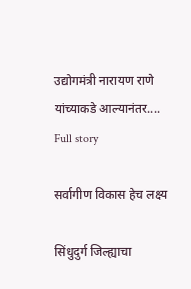उद्योगमंत्री नारायण राणे यांच्याकडे आल्यानंतर....
Full story

सर्वागीण विकास हेच लक्ष्य

सिंधुदुर्ग जिल्ह्याचा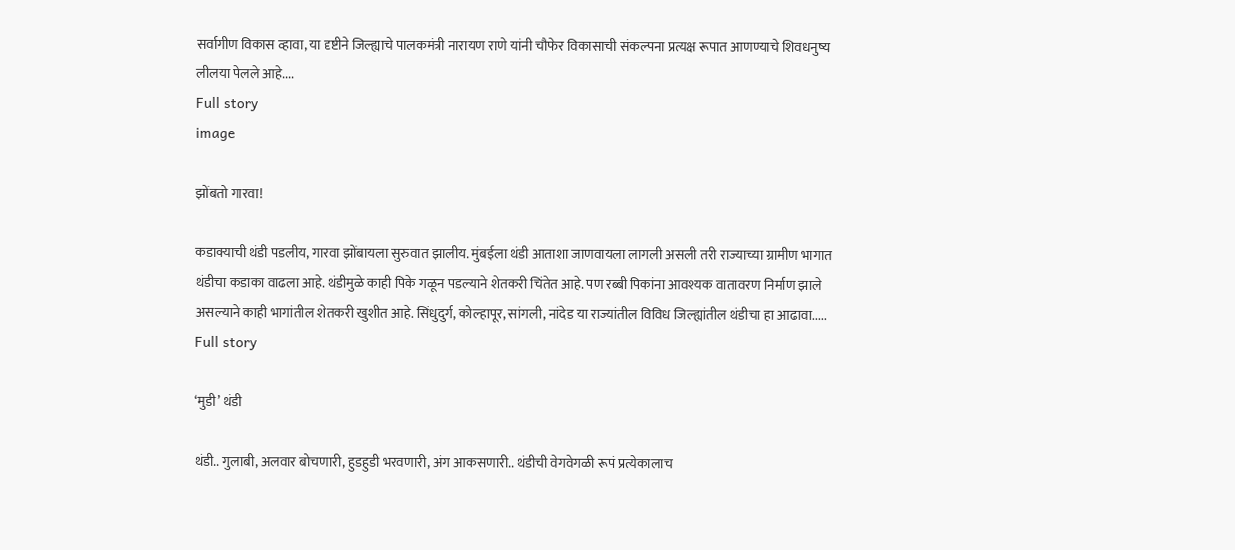सर्वागीण विकास व्हावा, या दृष्टीने जिल्ह्याचे पालकमंत्री नारायण राणे यांनी चौफेर विकासाची संकल्पना प्रत्यक्ष रूपात आणण्याचे शिवधनुष्य लीलया पेलले आहे....
Full story
image

झोंबतो गारवा!

कडाक्याची थंडी पडलीय, गारवा झोंबायला सुरुवात झालीय. मुंबईला थंडी आताशा जाणवायला लागली असली तरी राज्याच्या ग्रामीण भागात थंडीचा कडाका वाढला आहे. थंडीमुळे काही पिके गळून पडल्याने शेतकरी चिंतेत आहे. पण रब्बी पिकांना आवश्यक वातावरण निर्माण झाले असल्याने काही भागांतील शेतकरी खुशीत आहे. सिंधुदुर्ग, कोल्हापूर, सांगली, नांदेड या राज्यांतील विविध जिल्ह्यांतील थंडीचा हा आढावा.....
Full story

‘मुडी’ थंडी

थंडी.. गुलाबी, अलवार बोचणारी, हुडहुडी भरवणारी, अंग आकसणारी.. थंडीची वेगवेगळी रूपं प्रत्येकालाच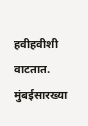हवीहवीशी वाटतात. मुंबईसारख्या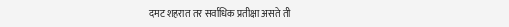दमट शहरात तर सर्वाधिक प्रतीक्षा असते ती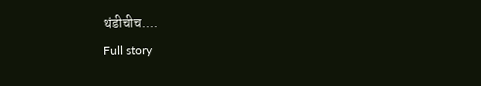थंडीचीच....
Full story